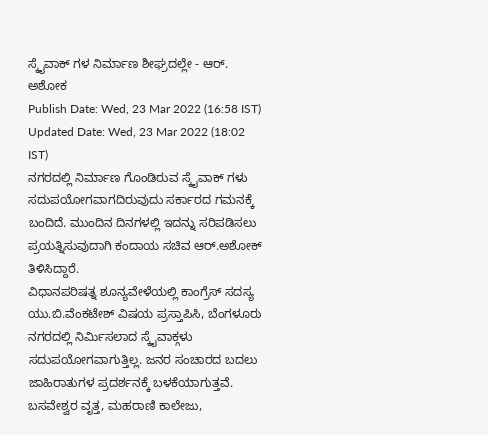ಸ್ಕೈವಾಕ್ ಗಳ ನಿರ್ಮಾಣ ಶೀಘ್ರದಲ್ಲೇ - ಆರ್. ಅಶೋಕ
Publish Date: Wed, 23 Mar 2022 (16:58 IST)
Updated Date: Wed, 23 Mar 2022 (18:02 IST)
ನಗರದಲ್ಲಿ ನಿರ್ಮಾಣ ಗೊಂಡಿರುವ ಸ್ಕೈವಾಕ್ ಗಳು ಸದುಪಯೋಗವಾಗದಿರುವುದು ಸರ್ಕಾರದ ಗಮನಕ್ಕೆ ಬಂದಿದೆ. ಮುಂದಿನ ದಿನಗಳಲ್ಲಿ ಇದನ್ನು ಸರಿಪಡಿಸಲು ಪ್ರಯತ್ನಿಸುವುದಾಗಿ ಕಂದಾಯ ಸಚಿವ ಆರ್.ಅಶೋಕ್ ತಿಳಿಸಿದ್ದಾರೆ.
ವಿಧಾನಪರಿಷತ್ನ ಶೂನ್ಯವೇಳೆಯಲ್ಲಿ ಕಾಂಗ್ರೆಸ್ ಸದಸ್ಯ ಯು.ಬಿ.ವೆಂಕಟೇಶ್ ವಿಷಯ ಪ್ರಸ್ತಾಪಿಸಿ, ಬೆಂಗಳೂರು ನಗರದಲ್ಲಿ ನಿರ್ಮಿಸಲಾದ ಸ್ಕೈವಾಕ್ಗಳು ಸದುಪಯೋಗವಾಗುತ್ತಿಲ್ಲ. ಜನರ ಸಂಚಾರದ ಬದಲು ಜಾಹಿರಾತುಗಳ ಪ್ರದರ್ಶನಕ್ಕೆ ಬಳಕೆಯಾಗುತ್ತವೆ. ಬಸವೇಶ್ವರ ವೃತ್ತ, ಮಹರಾಣಿ ಕಾಲೇಜು,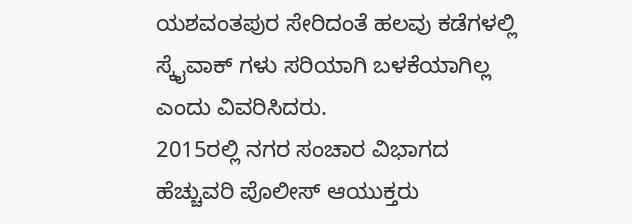ಯಶವಂತಪುರ ಸೇರಿದಂತೆ ಹಲವು ಕಡೆಗಳಲ್ಲಿ ಸ್ಕೈವಾಕ್ ಗಳು ಸರಿಯಾಗಿ ಬಳಕೆಯಾಗಿಲ್ಲ ಎಂದು ವಿವರಿಸಿದರು.
2015ರಲ್ಲಿ ನಗರ ಸಂಚಾರ ವಿಭಾಗದ ಹೆಚ್ಚುವರಿ ಪೊಲೀಸ್ ಆಯುಕ್ತರು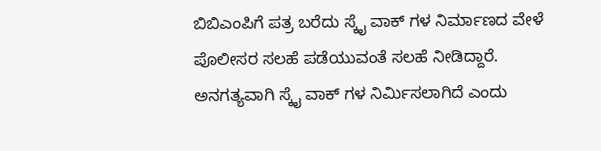ಬಿಬಿಎಂಪಿಗೆ ಪತ್ರ ಬರೆದು ಸ್ಕೈ ವಾಕ್ ಗಳ ನಿರ್ಮಾಣದ ವೇಳೆ ಪೊಲೀಸರ ಸಲಹೆ ಪಡೆಯುವಂತೆ ಸಲಹೆ ನೀಡಿದ್ದಾರೆ.
ಅನಗತ್ಯವಾಗಿ ಸ್ಕೈ ವಾಕ್ ಗಳ ನಿರ್ಮಿಸಲಾಗಿದೆ ಎಂದು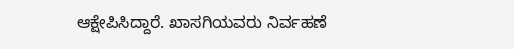ಆಕ್ಷೇಪಿಸಿದ್ದಾರೆ. ಖಾಸಗಿಯವರು ನಿರ್ವಹಣೆ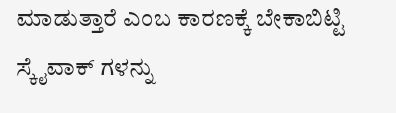ಮಾಡುತ್ತಾರೆ ಎಂಬ ಕಾರಣಕ್ಕೆ ಬೇಕಾಬಿಟ್ಟಿ ಸ್ಕೈವಾಕ್ ಗಳನ್ನು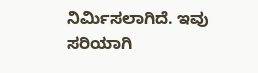ನಿರ್ಮಿಸಲಾಗಿದೆ. ಇವು ಸರಿಯಾಗಿ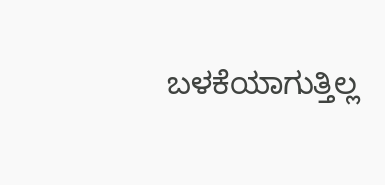ಬಳಕೆಯಾಗುತ್ತಿಲ್ಲ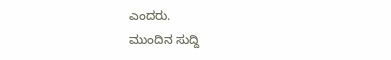ಎಂದರು.
ಮುಂದಿನ ಸುದ್ದಿ